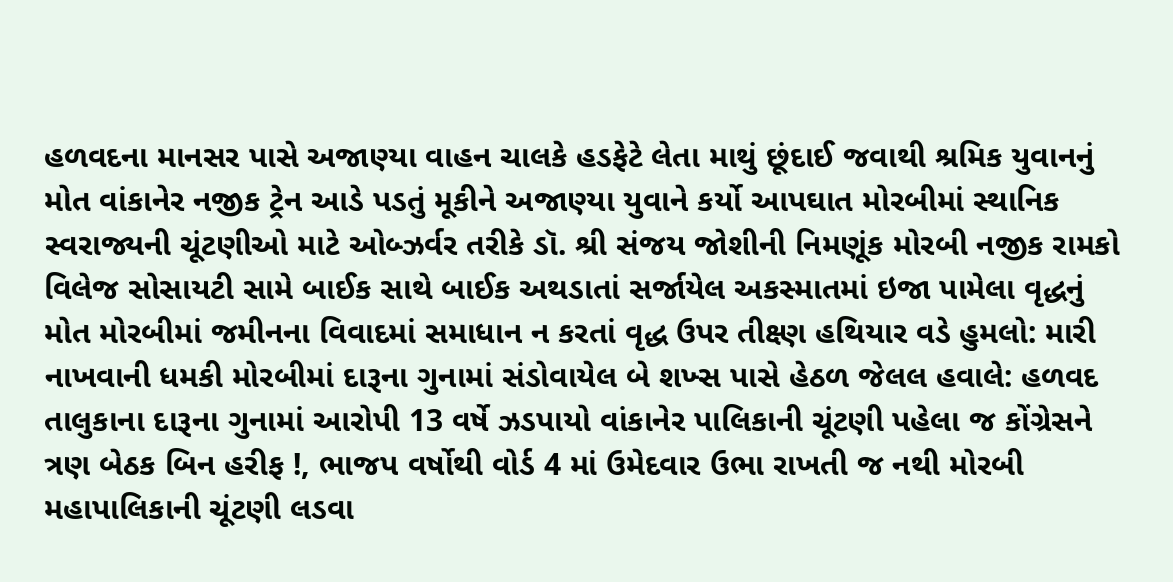હળવદના માનસર પાસે અજાણ્યા વાહન ચાલકે હડફેટે લેતા માથું છૂંદાઈ જવાથી શ્રમિક યુવાનનું મોત વાંકાનેર નજીક ટ્રેન આડે પડતું મૂકીને અજાણ્યા યુવાને કર્યો આપઘાત મોરબીમાં સ્થાનિક સ્વરાજ્યની ચૂંટણીઓ માટે ઓબ્ઝર્વર તરીકે ડૉ. શ્રી સંજય જોશીની નિમણૂંક મોરબી નજીક રામકો વિલેજ સોસાયટી સામે બાઈક સાથે બાઈક અથડાતાં સર્જાયેલ અકસ્માતમાં ઇજા પામેલા વૃદ્ધનું મોત મોરબીમાં જમીનના વિવાદમાં સમાધાન ન કરતાં વૃદ્ધ ઉપર તીક્ષ્ણ હથિયાર વડે હુમલો: મારી નાખવાની ધમકી મોરબીમાં દારૂના ગુનામાં સંડોવાયેલ બે શખ્સ પાસે હેઠળ જેલલ હવાલે: હળવદ તાલુકાના દારૂના ગુનામાં આરોપી 13 વર્ષે ઝડપાયો વાંકાનેર પાલિકાની ચૂંટણી પહેલા જ કોંગ્રેસને ત્રણ બેઠક બિન હરીફ !, ભાજપ વર્ષોથી વોર્ડ 4 માં ઉમેદવાર ઉભા રાખતી જ નથી મોરબી મહાપાલિકાની ચૂંટણી લડવા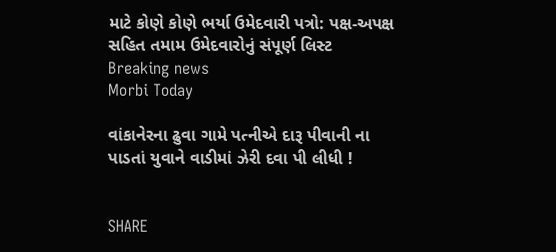માટે કોણે કોણે ભર્યા ઉમેદવારી પત્રો: પક્ષ-અપક્ષ સહિત તમામ ઉમેદવારોનું સંપૂર્ણ લિસ્ટ
Breaking news
Morbi Today

વાંકાનેરના ઢુવા ગામે પત્નીએ દારૂ પીવાની ના પાડતાં યુવાને વાડીમાં ઝેરી દવા પી લીધી !


SHARE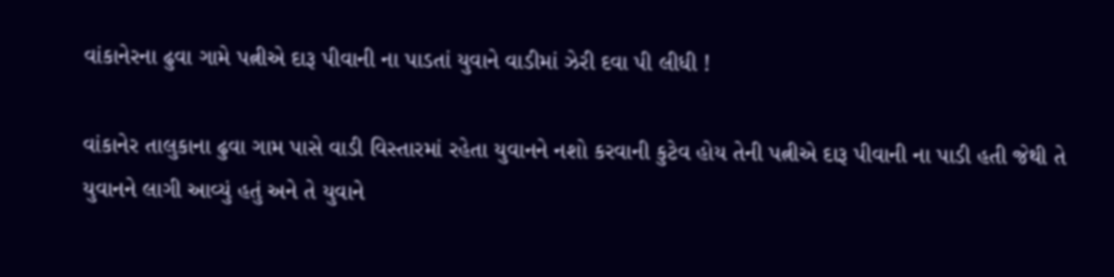વાંકાનેરના ઢુવા ગામે પત્નીએ દારૂ પીવાની ના પાડતાં યુવાને વાડીમાં ઝેરી દવા પી લીધી !

વાંકાનેર તાલુકાના ઢુવા ગામ પાસે વાડી વિસ્તારમાં રહેતા યુવાનને નશો કરવાની કુટેવ હોય તેની પત્નીએ દારૂ પીવાની ના પાડી હતી જેથી તે યુવાનને લાગી આવ્યું હતું અને તે યુવાને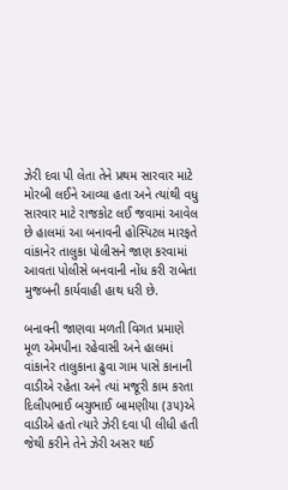ઝેરી દવા પી લેતા તેને પ્રથમ સારવાર માટે મોરબી લઈને આવ્યા હતા અને ત્યાંથી વધુ સારવાર માટે રાજકોટ લઈ જવામાં આવેલ છે હાલમાં આ બનાવની હોસ્પિટલ મારફતે વાંકાનેર તાલુકા પોલીસને જાણ કરવામાં આવતા પોલીસે બનવાની નોંધ કરી રાબેતા મુજબની કાર્યવાહી હાથ ધરી છે.

બનાવની જાણવા મળતી વિગત પ્રમાણે મૂળ એમપીના રહેવાસી અને હાલમાં વાંકાનેર તાલુકાના ઢુવા ગામ પાસે કાનાની વાડીએ રહેતા અને ત્યાં મજૂરી કામ કરતા દિલીપભાઈ બચુભાઈ બામણીયા (૩૫)એ વાડીએ હતો ત્યારે ઝેરી દવા પી લીધી હતી જેથી કરીને તેને ઝેરી અસર થઈ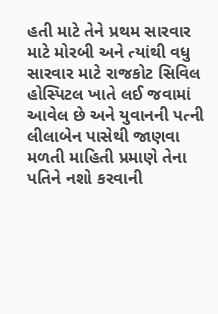હતી માટે તેને પ્રથમ સારવાર માટે મોરબી અને ત્યાંથી વધુ સારવાર માટે રાજકોટ સિવિલ હોસ્પિટલ ખાતે લઈ જવામાં આવેલ છે અને યુવાનની પત્ની લીલાબેન પાસેથી જાણવા મળતી માહિતી પ્રમાણે તેના પતિને નશો કરવાની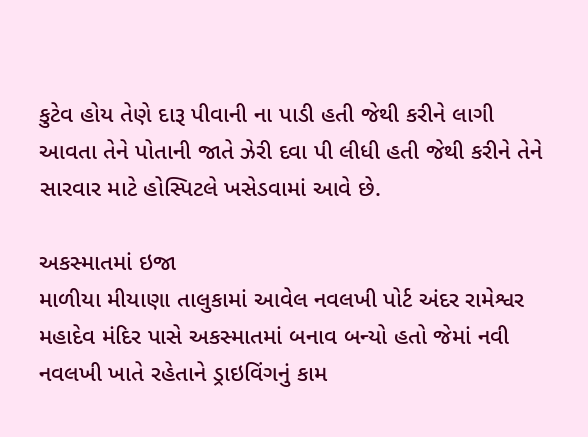કુટેવ હોય તેણે દારૂ પીવાની ના પાડી હતી જેથી કરીને લાગી આવતા તેને પોતાની જાતે ઝેરી દવા પી લીધી હતી જેથી કરીને તેને સારવાર માટે હોસ્પિટલે ખસેડવામાં આવે છે.

અકસ્માતમાં ઇજા
માળીયા મીયાણા તાલુકામાં આવેલ નવલખી પોર્ટ અંદર રામેશ્વર મહાદેવ મંદિર પાસે અકસ્માતમાં બનાવ બન્યો હતો જેમાં નવી નવલખી ખાતે રહેતાને ડ્રાઇવિંગનું કામ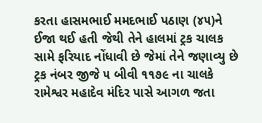કરતા હાસમભાઈ મમદભાઈ પઠાણ (૪૫)ને ઈજા થઈ હતી જેથી તેને હાલમાં ટ્રક ચાલક સામે ફરિયાદ નોંધાવી છે જેમાં તેને જણાવ્યુ છે ટ્રક નંબર જીજે ૫ બીવી ૧૧૭૯ ના ચાલકે રામેશ્વર મહાદેવ મંદિર પાસે આગળ જતા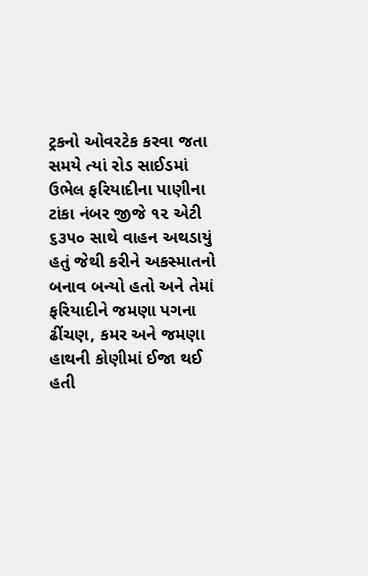ટ્રકનો ઓવરટેક કરવા જતા સમયે ત્યાં રોડ સાઈડમાં ઉભેલ ફરિયાદીના પાણીના ટાંકા નંબર જીજે ૧૨ એટી ૬૩૫૦ સાથે વાહન અથડાયું હતું જેથી કરીને અકસ્માતનો બનાવ બન્યો હતો અને તેમાં ફરિયાદીને જમણા પગના ઢીંચણ, કમર અને જમણા હાથની કોણીમાં ઈજા થઈ હતી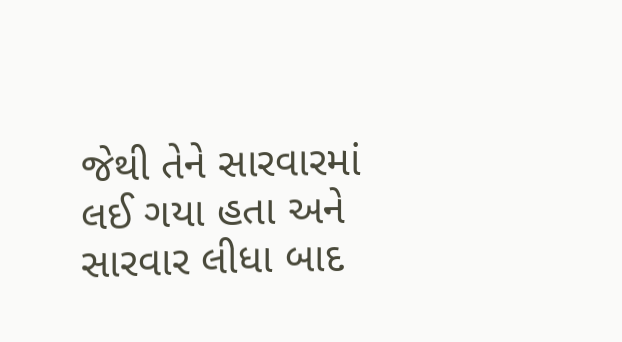જેથી તેને સારવારમાં લઈ ગયા હતા અને સારવાર લીધા બાદ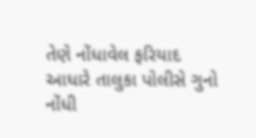તેણે નોંધાવેલ ફરિયાદ આધારે તાલુકા પોલીસે ગુનો નોંધી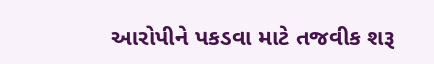આરોપીને પકડવા માટે તજવીક શરૂ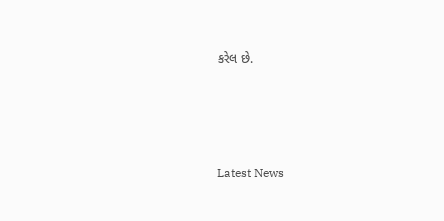કરેલ છે.






Latest News